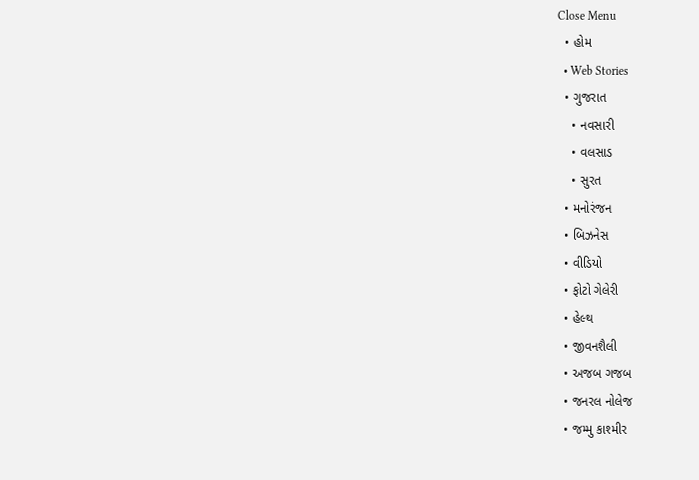Close Menu
  • હોમ
  • Web Stories
  • ગુજરાત
    • નવસારી
    • વલસાડ
    • સુરત
  • મનોરંજન
  • બિઝનેસ
  • વીડિયો
  • ફોટો ગેલેરી
  • હેલ્થ
  • જીવનશૈલી
  • અજબ ગજબ
  • જનરલ નોલેજ
  • જમ્મુ કાશ્મીર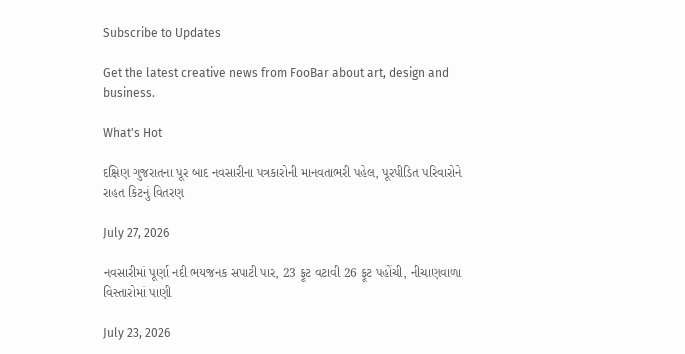Subscribe to Updates

Get the latest creative news from FooBar about art, design and business.

What's Hot

દક્ષિણ ગુજરાતના પૂર બાદ નવસારીના પત્રકારોની માનવતાભરી પહેલ, પૂરપીડિત પરિવારોને રાહત કિટનું વિતરણ

July 27, 2026

નવસારીમાં પૂર્ણા નદી ભયજનક સપાટી પાર, 23 ફૂટ વટાવી 26 ફૂટ પહોંચી, નીચાણવાળા વિસ્તારોમાં પાણી

July 23, 2026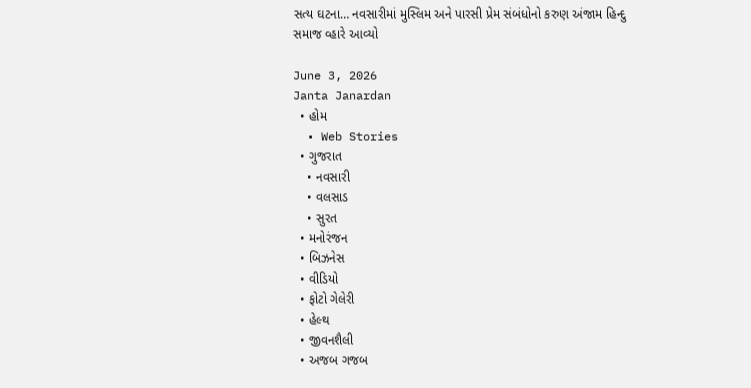સત્ય ઘટના… નવસારીમાં મુસ્લિમ અને પારસી પ્રેમ સંબંધોનો કરુણ અંજામ હિન્દુ સમાજ વ્હારે આવ્યો

June 3, 2026
Janta Janardan
  • હોમ
  • Web Stories
  • ગુજરાત
    • નવસારી
    • વલસાડ
    • સુરત
  • મનોરંજન
  • બિઝનેસ
  • વીડિયો
  • ફોટો ગેલેરી
  • હેલ્થ
  • જીવનશૈલી
  • અજબ ગજબ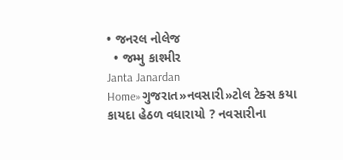• જનરલ નોલેજ
  • જમ્મુ કાશ્મીર
Janta Janardan
Home»ગુજરાત»નવસારી»ટોલ ટેક્સ કયા કાયદા હેઠળ વધારાયો ? નવસારીના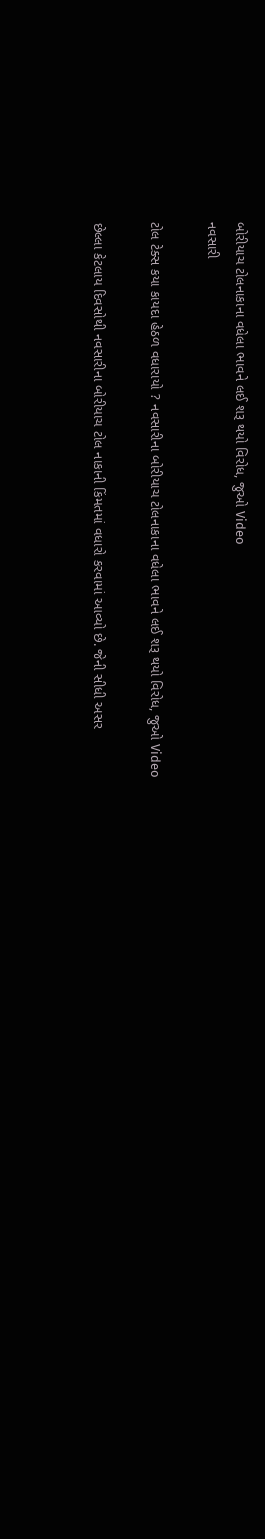બોરીયાચ ટોલનાકાના વધેલા ભાવને લઈ શરૂ થયો વિરોધ, જુઓ Video
નવસારી

ટોલ ટેક્સ કયા કાયદા હેઠળ વધારાયો ? નવસારીના બોરીયાચ ટોલનાકાના વધેલા ભાવને લઈ શરૂ થયો વિરોધ, જુઓ Video

છેલ્લા કેટલાય દિવસોથી નવસારીના બોરીયાચ ટોલ નાકાની કિંમતમાં વધારો કરવામાં આવ્યો છે. જેની સીધી અસર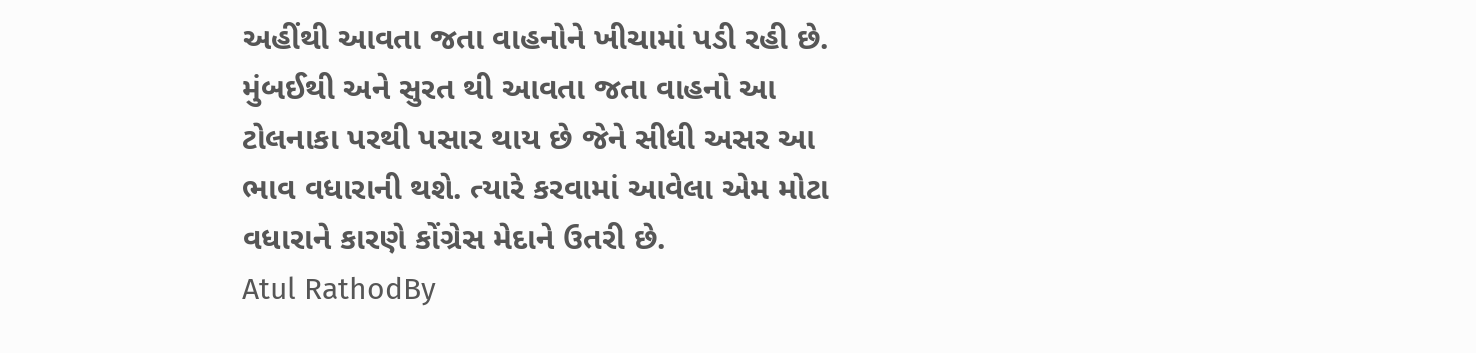અહીંથી આવતા જતા વાહનોને ખીચામાં પડી રહી છે. મુંબઈથી અને સુરત થી આવતા જતા વાહનો આ ટોલનાકા પરથી પસાર થાય છે જેને સીધી અસર આ ભાવ વધારાની થશે. ત્યારે કરવામાં આવેલા એમ મોટા વધારાને કારણે કોંગ્રેસ મેદાને ઉતરી છે.
Atul RathodBy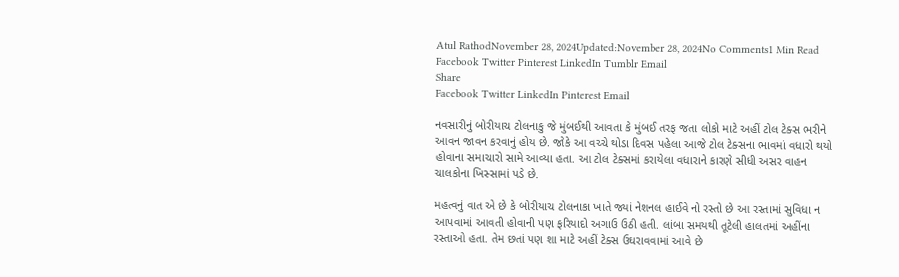Atul RathodNovember 28, 2024Updated:November 28, 2024No Comments1 Min Read
Facebook Twitter Pinterest LinkedIn Tumblr Email
Share
Facebook Twitter LinkedIn Pinterest Email

નવસારીનું બોરીયાચ ટોલનાકુ જે મુંબઈથી આવતા કે મુંબઈ તરફ જતા લોકો માટે અહીં ટોલ ટેક્સ ભરીને આવન જાવન કરવાનું હોય છે. જોકે આ વચ્ચે થોડા દિવસ પહેલા આજે ટોલ ટેક્સના ભાવમાં વધારો થયો હોવાના સમાચારો સામે આવ્યા હતા. આ ટોલ ટેક્સમાં કરાયેલા વધારાને કારણે સીધી અસર વાહન ચાલકોના ખિસ્સામાં પડે છે.

મહત્વનું વાત એ છે કે બોરીયાચ ટોલનાકા ખાતે જ્યાં નેશનલ હાઈવે નો રસ્તો છે આ રસ્તામાં સુવિધા ન આપવામાં આવતી હોવાની પણ ફરિયાદો અગાઉ ઉઠી હતી. લાંબા સમયથી તૂટેલી હાલતમાં અહીંના રસ્તાઓ હતા. તેમ છતાં પણ શા માટે અહીં ટેક્સ ઉઘરાવવામાં આવે છે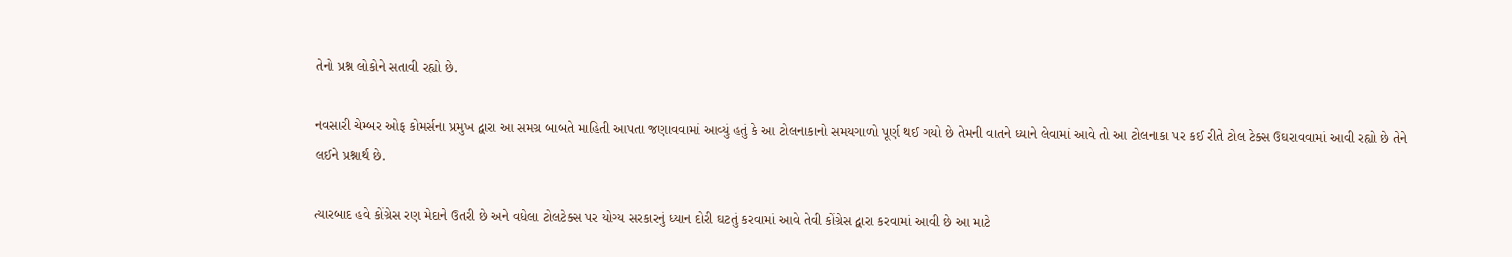તેનો પ્રશ્ન લોકોને સતાવી રહ્યો છે.

નવસારી ચેમ્બર ઓફ કોમર્સના પ્રમુખ દ્વારા આ સમગ્ર બાબતે માહિતી આપતા જણાવવામાં આવ્યું હતું કે આ ટોલનાકાનો સમયગાળો પૂર્ણ થઈ ગયો છે તેમની વાતને ધ્યાને લેવામાં આવે તો આ ટોલનાકા પર કઈ રીતે ટોલ ટેક્સ ઉઘરાવવામાં આવી રહ્યો છે તેને લઈને પ્રશ્નાર્થ છે.

ત્યારબાદ હવે કોંગ્રેસ રણ મેદાને ઉતરી છે અને વધેલા ટોલટેક્સ પર યોગ્ય સરકારનું ધ્યાન દોરી ઘટતું કરવામાં આવે તેવી કોંગ્રેસ દ્વારા કરવામાં આવી છે આ માટે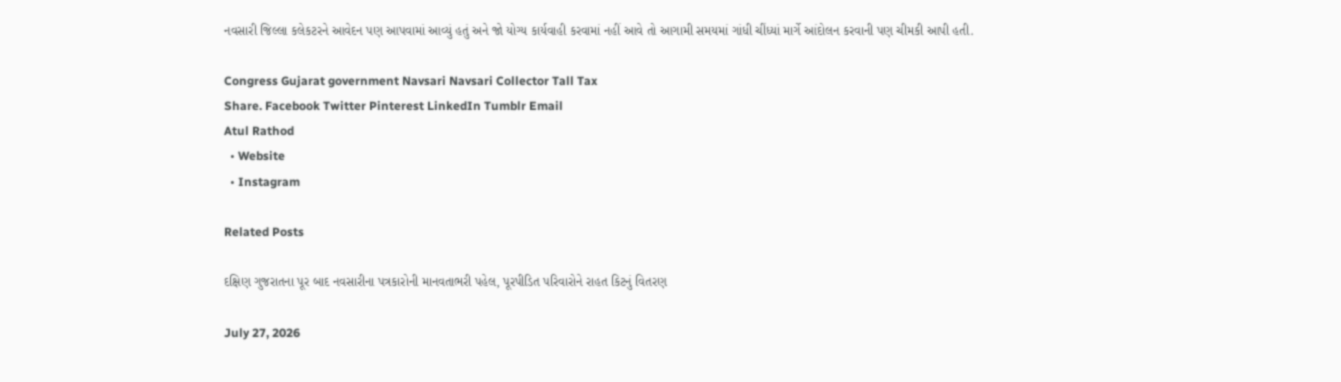નવસારી જિલ્લા કલેકટરને આવેદન પણ આપવામાં આવ્યું હતું અને જો યોગ્ય કાર્યવાહી કરવામાં નહીં આવે તો આગામી સમયમાં ગાંધી ચીંધ્યાં માર્ગે આંદોલન કરવાની પણ ચીમકી આપી હતી.

Congress Gujarat government Navsari Navsari Collector Tall Tax
Share. Facebook Twitter Pinterest LinkedIn Tumblr Email
Atul Rathod
  • Website
  • Instagram

Related Posts

દક્ષિણ ગુજરાતના પૂર બાદ નવસારીના પત્રકારોની માનવતાભરી પહેલ, પૂરપીડિત પરિવારોને રાહત કિટનું વિતરણ

July 27, 2026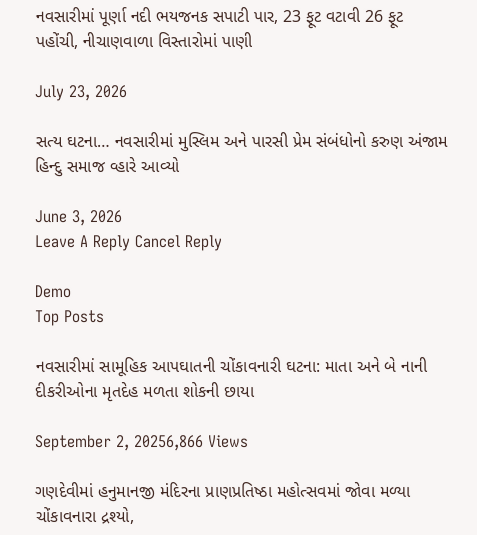નવસારીમાં પૂર્ણા નદી ભયજનક સપાટી પાર, 23 ફૂટ વટાવી 26 ફૂટ પહોંચી, નીચાણવાળા વિસ્તારોમાં પાણી

July 23, 2026

સત્ય ઘટના… નવસારીમાં મુસ્લિમ અને પારસી પ્રેમ સંબંધોનો કરુણ અંજામ હિન્દુ સમાજ વ્હારે આવ્યો

June 3, 2026
Leave A Reply Cancel Reply

Demo
Top Posts

નવસારીમાં સામૂહિક આપઘાતની ચોંકાવનારી ઘટના: માતા અને બે નાની દીકરીઓના મૃતદેહ મળતા શોકની છાયા

September 2, 20256,866 Views

ગણદેવીમાં હનુમાનજી મંદિરના પ્રાણપ્રતિષ્ઠા મહોત્સવમાં જોવા મળ્યા ચોંકાવનારા દ્રશ્યો,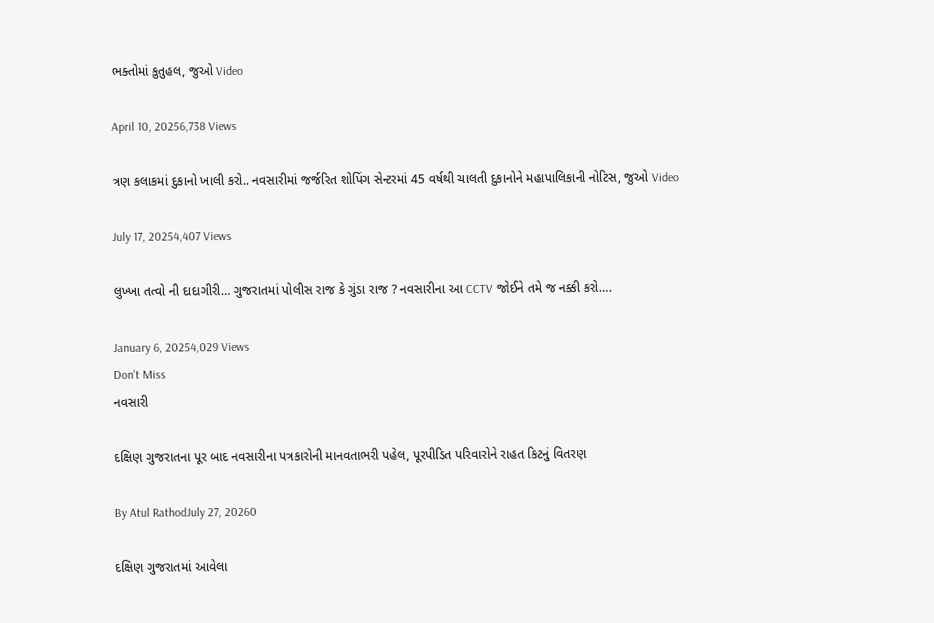ભક્તોમાં કુતુહલ, જુઓ Video

April 10, 20256,738 Views

ત્રણ કલાકમાં દુકાનો ખાલી કરો.. નવસારીમાં જર્જરિત શોપિંગ સેન્ટરમાં 45 વર્ષથી ચાલતી દુકાનોને મહાપાલિકાની નોટિસ, જુઓ Video

July 17, 20254,407 Views

લુખ્ખા તત્વો ની દાદાગીરી… ગુજરાતમાં પોલીસ રાજ કે ગુંડા રાજ ? નવસારીના આ CCTV જોઈને તમે જ નક્કી કરો….

January 6, 20254,029 Views
Don't Miss
નવસારી

દક્ષિણ ગુજરાતના પૂર બાદ નવસારીના પત્રકારોની માનવતાભરી પહેલ, પૂરપીડિત પરિવારોને રાહત કિટનું વિતરણ

By Atul RathodJuly 27, 20260

દક્ષિણ ગુજરાતમાં આવેલા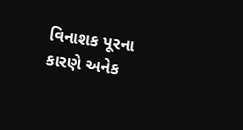વિનાશક પૂરના કારણે અનેક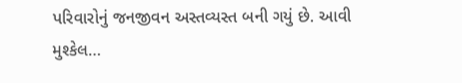પરિવારોનું જનજીવન અસ્તવ્યસ્ત બની ગયું છે. આવી મુશ્કેલ…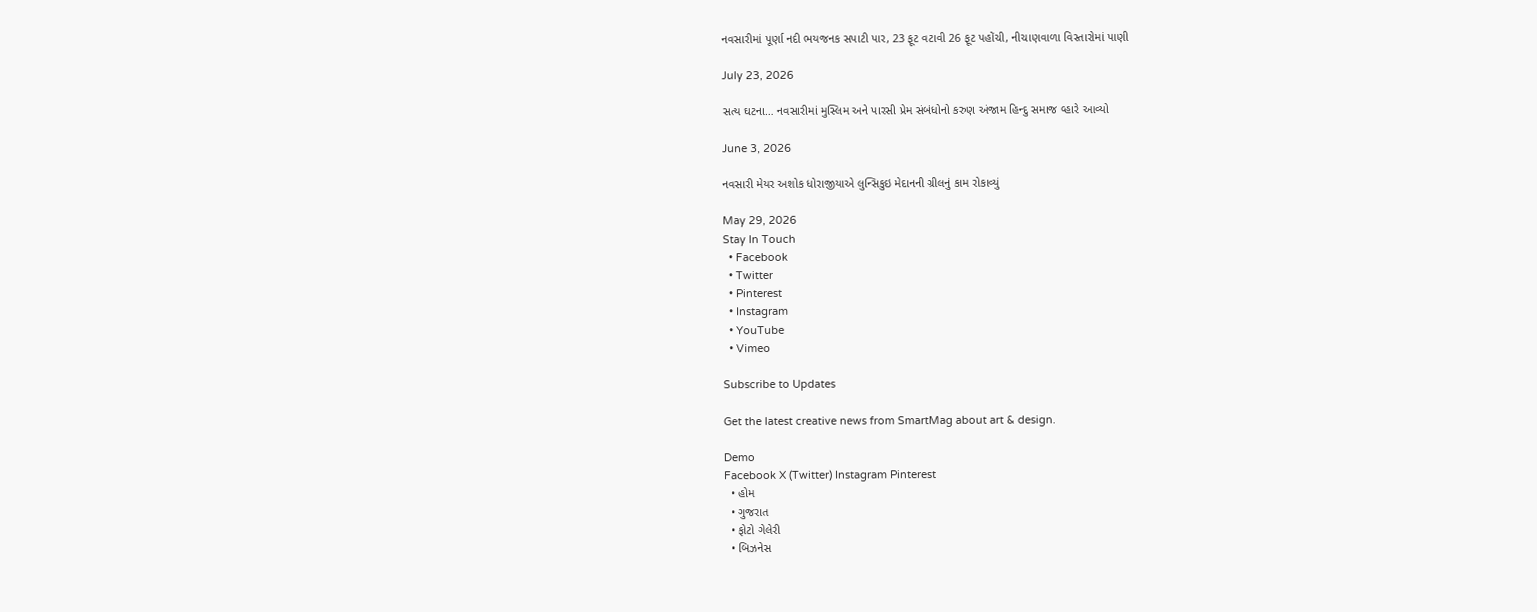નવસારીમાં પૂર્ણા નદી ભયજનક સપાટી પાર, 23 ફૂટ વટાવી 26 ફૂટ પહોંચી, નીચાણવાળા વિસ્તારોમાં પાણી

July 23, 2026

સત્ય ઘટના… નવસારીમાં મુસ્લિમ અને પારસી પ્રેમ સંબંધોનો કરુણ અંજામ હિન્દુ સમાજ વ્હારે આવ્યો

June 3, 2026

નવસારી મેયર અશોક ધોરાજીયાએ લુન્સિકુઇ મેદાનની ગ્રીલનું કામ રોકાવ્યું

May 29, 2026
Stay In Touch
  • Facebook
  • Twitter
  • Pinterest
  • Instagram
  • YouTube
  • Vimeo

Subscribe to Updates

Get the latest creative news from SmartMag about art & design.

Demo
Facebook X (Twitter) Instagram Pinterest
  • હોમ
  • ગુજરાત
  • ફોટો ગેલેરી
  • બિઝનેસ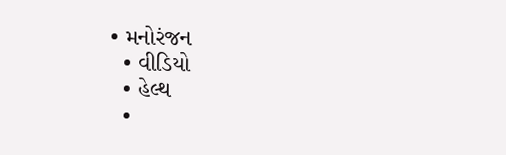• મનોરંજન
  • વીડિયો
  • હેલ્થ
  •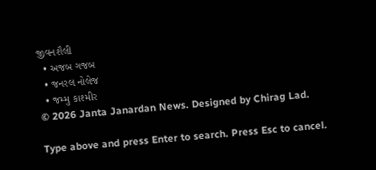જીવનશૈલી
  • અજબ ગજબ
  • જનરલ નોલેજ
  • જમ્મુ કાશ્મીર
© 2026 Janta Janardan News. Designed by Chirag Lad.

Type above and press Enter to search. Press Esc to cancel.